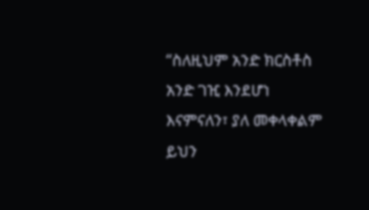“ስለዚህም አንድ ክርስቶስ አንድ ገዢ እንደሆነ እናምናለን፣ ያለ መቀላቀልም ይህን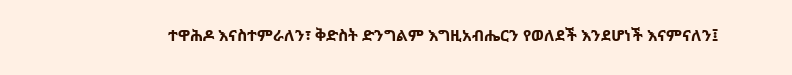ተዋሕዶ እናስተምራለን፣ ቅድስት ድንግልም እግዚአብሔርን የወለደች እንደሆነች እናምናለን፤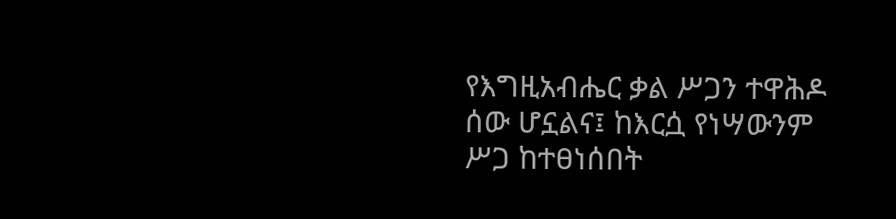የእግዚአብሔር ቃል ሥጋን ተዋሕዶ ሰው ሆኗልና፤ ከእርሷ የነሣውንም ሥጋ ከተፀነሰበት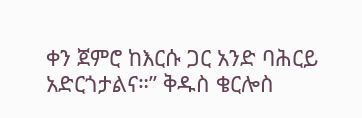ቀን ጀምሮ ከእርሱ ጋር አንድ ባሕርይ አድርጎታልና።” ቅዱስ ቄርሎስ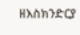ዘእስክንድርያ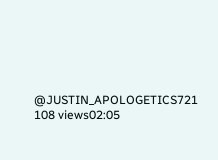@JUSTIN_APOLOGETICS721 108 views02:05